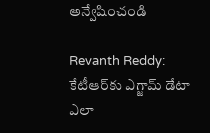అన్వేషించండి

Revanth Reddy: కేటీఆర్‌కు ఎగ్జామ్ డేటా ఎలా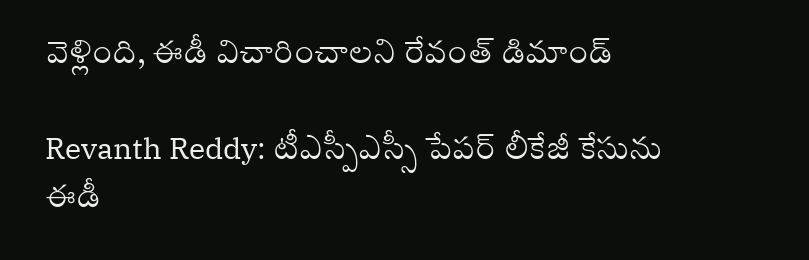వెళ్లింది, ఈడీ విచారించాలని రేవంత్ డిమాండ్

Revanth Reddy: టీఎస్పీఎస్సీ పేపర్ లీకేజీ కేసును ఈడీ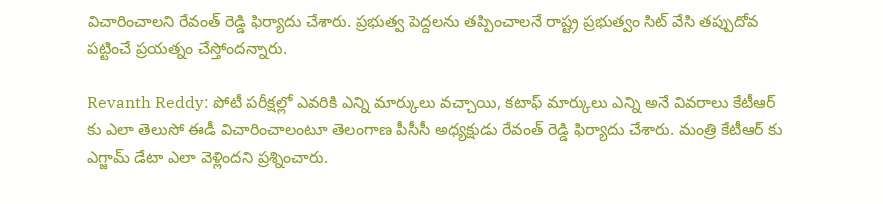విచారించాలని రేవంత్ రెడ్డి ఫిర్యాదు చేశారు. ప్రభుత్వ పెద్దలను తప్పించాలనే రాష్ట్ర ప్రభుత్వం సిట్ వేసి తప్పుదోవ పట్టించే ప్రయత్నం చేస్తోందన్నారు.

Revanth Reddy: పోటీ పరీక్షల్లో ఎవరికి ఎన్ని మార్కులు వచ్చాయి, కటాఫ్ మార్కులు ఎన్ని అనే వివరాలు కేటీఆర్ కు ఎలా తెలుసో ఈడీ విచారించాలంటూ తెలంగాణ పీసీసీ అధ్యక్షుడు రేవంత్ రెడ్డి ఫిర్యాదు చేశారు. మంత్రి కేటీఆర్ కు ఎగ్జామ్ డేటా ఎలా వెళ్లిందని ప్రశ్నించారు.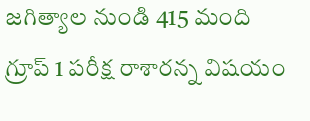జగిత్యాల నుండి 415 మంది గ్రూప్ 1 పరీక్ష రాశారన్న విషయం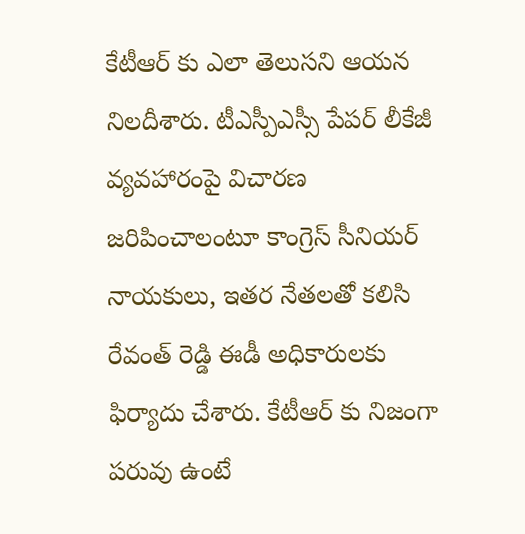కేటీఆర్ కు ఎలా తెలుసని ఆయన నిలదీశారు. టీఎస్పీఎస్సీ పేపర్ లీకేజీ వ్యవహారంపై విచారణ జరిపించాలంటూ కాంగ్రెస్ సీనియర్ నాయకులు, ఇతర నేతలతో కలిసి రేవంత్ రెడ్డి ఈడీ అధికారులకు ఫిర్యాదు చేశారు. కేటీఆర్ కు నిజంగా పరువు ఉంటే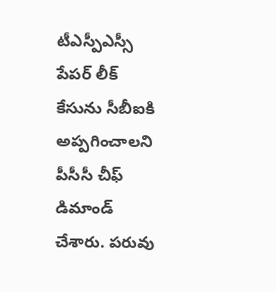టీఎస్పీఎస్సీ పేపర్ లీక్ కేసును సీబీఐకి అప్పగించాలని పీసీసీ చీఫ్ డిమాండ్ చేశారు. పరువు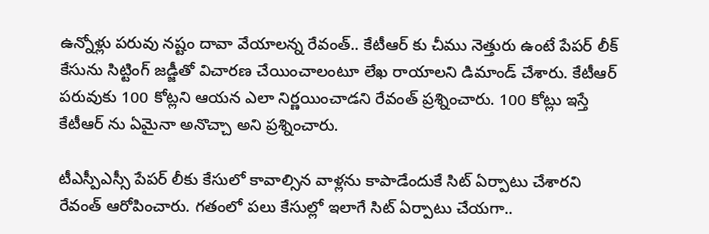ఉన్నోళ్లు పరువు నష్టం దావా వేయాలన్న రేవంత్.. కేటీఆర్ కు చీము నెత్తురు ఉంటే పేపర్ లీక్ కేసును సిట్టింగ్ జడ్జీతో విచారణ చేయించాలంటూ లేఖ రాయాలని డిమాండ్ చేశారు. కేటీఆర్ పరువుకు 100 కోట్లని ఆయన ఎలా నిర్ణయించాడని రేవంత్ ప్రశ్నించారు. 100 కోట్లు ఇస్తే కేటీఆర్ ను ఏమైనా అనొచ్చా అని ప్రశ్నించారు.

టీఎస్పీఎస్సీ పేపర్ లీకు కేసులో కావాల్సిన వాళ్లను కాపాడేందుకే సిట్ ఏర్పాటు చేశారని రేవంత్ ఆరోపించారు. గతంలో పలు కేసుల్లో ఇలాగే సిట్ ఏర్పాటు చేయగా..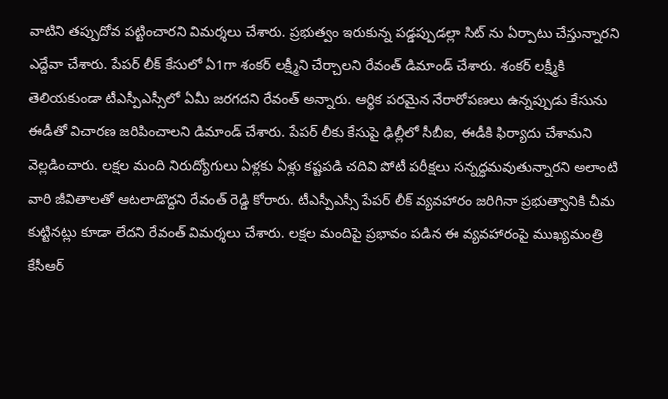వాటిని తప్పుదోవ పట్టించారని విమర్శలు చేశారు. ప్రభుత్వం ఇరుకున్న పడ్డప్పుడల్లా సిట్ ను ఏర్పాటు చేస్తున్నారని ఎద్దేవా చేశారు. పేపర్ లీక్ కేసులో ఏ1గా శంకర్ లక్ష్మీని చేర్చాలని రేవంత్ డిమాండ్ చేశారు. శంకర్ లక్ష్మీకి తెలియకుండా టీఎస్పీఎస్సీలో ఏమీ జరగదని రేవంత్ అన్నారు. ఆర్థిక పరమైన నేరారోపణలు ఉన్నప్పుడు కేసును ఈడీతో విచారణ జరిపించాలని డిమాండ్ చేశారు. పేపర్ లీకు కేసుపై ఢిల్లీలో సీబీఐ, ఈడీకి ఫిర్యాదు చేశామని వెల్లడించారు. లక్షల మంది నిరుద్యోగులు ఏళ్లకు ఏళ్లు కష్టపడి చదివి పోటీ పరీక్షలు సన్నద్ధమవుతున్నారని అలాంటి వారి జీవితాలతో ఆటలాడొద్దని రేవంత్ రెడ్డి కోరారు. టీఎస్పీఎస్సీ పేపర్ లీక్ వ్యవహారం జరిగినా ప్రభుత్వానికి చీమ కుట్టినట్లు కూడా లేదని రేవంత్ విమర్శలు చేశారు. లక్షల మందిపై ప్రభావం పడిన ఈ వ్యవహారంపై ముఖ్యమంత్రి కేసీఆర్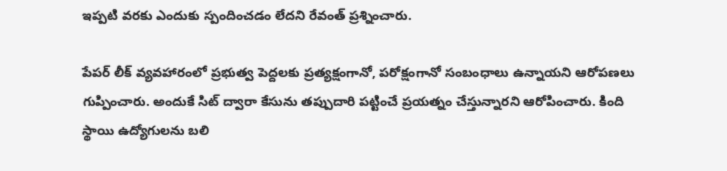ఇప్పటి వరకు ఎందుకు స్పందించడం లేదని రేవంత్ ప్రశ్నించారు.

పేపర్ లీక్ వ్యవహారంలో ప్రభుత్వ పెద్దలకు ప్రత్యక్షంగానో, పరోక్షంగానో సంబంధాలు ఉన్నాయని ఆరోపణలు గుప్పించారు. అందుకే సిట్ ద్వారా కేసును తప్పుదారి పట్టించే ప్రయత్నం చేస్తున్నారని ఆరోపించారు. కింది స్థాయి ఉద్యోగులను బలి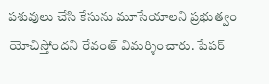పశువులు చేసి కేసును మూసేయాలని ప్రభుత్వం యోచిస్తోందని రేవంత్ విమర్శించారు. పేపర్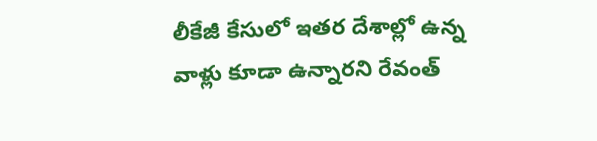లీకేజీ కేసులో ఇతర దేశాల్లో ఉన్న వాళ్లు కూడా ఉన్నారని రేవంత్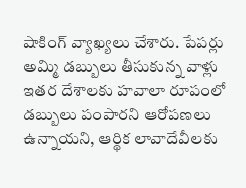షాకింగ్ వ్యాఖ్యలు చేశారు. పేపర్లు అమ్మి డబ్బులు తీసుకున్న వాళ్లు ఇతర దేశాలకు హవాలా రూపంలో డబ్బులు పంపారని ఆరోపణలు ఉన్నాయని, ఆర్థిక లావాదేవీలకు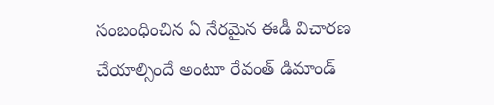సంబంధించిన ఏ నేరమైన ఈడీ విచారణ చేయాల్సిందే అంటూ రేవంత్ డిమాండ్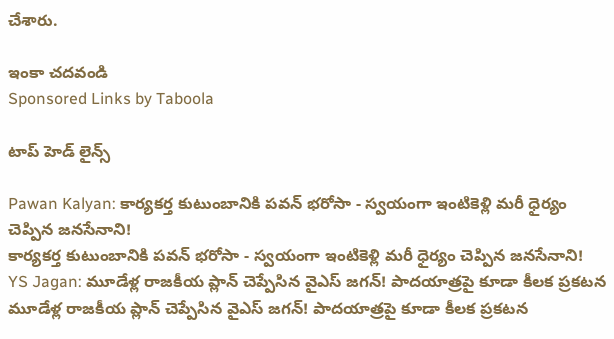చేశారు.

ఇంకా చదవండి
Sponsored Links by Taboola

టాప్ హెడ్ లైన్స్

Pawan Kalyan: కార్యకర్త కుటుంబానికి పవన్ భరోసా - స్వయంగా ఇంటికెళ్లి మరీ ధైర్యం చెప్పిన జనసేనాని!
కార్యకర్త కుటుంబానికి పవన్ భరోసా - స్వయంగా ఇంటికెళ్లి మరీ ధైర్యం చెప్పిన జనసేనాని!
YS Jagan: మూడేళ్ల రాజకీయ ప్లాన్ చెప్పేసిన వైఎస్ జగన్! పాదయాత్రపై కూడా కీలక ప్రకటన
మూడేళ్ల రాజకీయ ప్లాన్ చెప్పేసిన వైఎస్ జగన్! పాదయాత్రపై కూడా కీలక ప్రకటన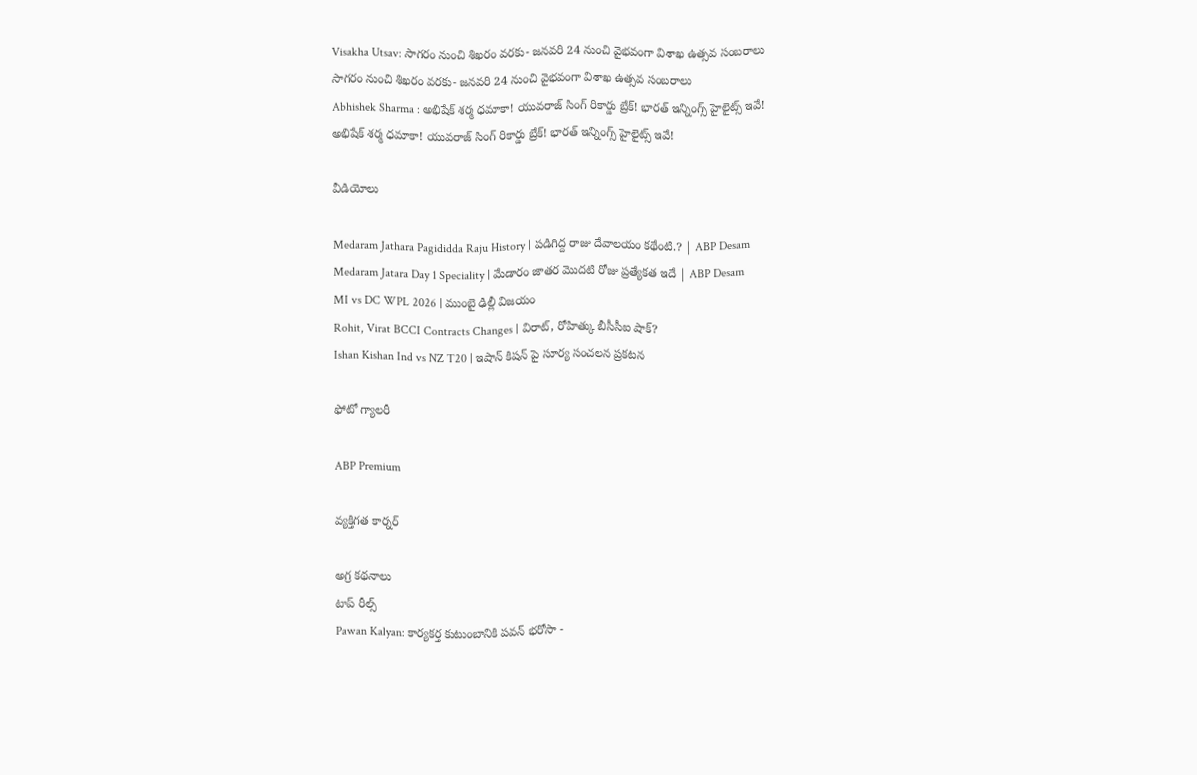Visakha Utsav: సాగరం నుంచి శిఖరం వరకు- జనవరి 24 నుంచి వైభవంగా విశాఖ ఉత్సవ సంబరాలు
సాగరం నుంచి శిఖరం వరకు- జనవరి 24 నుంచి వైభవంగా విశాఖ ఉత్సవ సంబరాలు
Abhishek Sharma : అభిషేక్‌ శర్మ ధమాకా! యువరాజ్ సింగ్ రికార్డు బ్రేక్‌! భారత్ ఇన్నింగ్స్‌ హైలైట్స్‌ ఇవే!
అభిషేక్‌ శర్మ ధమాకా! యువరాజ్ సింగ్ రికార్డు బ్రేక్‌! భారత్ ఇన్నింగ్స్‌ హైలైట్స్‌ ఇవే!

వీడియోలు

Medaram Jathara Pagididda Raju History | పడిగిద్ద రాజు దేవాలయం కథేంటి.? | ABP Desam
Medaram Jatara Day 1 Speciality | మేడారం జాతర మొదటి రోజు ప్రత్యేకత ఇదే | ABP Desam
MI vs DC WPL 2026 | ముంబై ఢిల్లీ విజయం
Rohit, Virat BCCI Contracts Changes | విరాట్, రోహిత్కు బీసీసీఐ షాక్?
Ishan Kishan Ind vs NZ T20 | ఇషాన్ కిషన్ పై సూర్య సంచలన ప్రకటన

ఫోటో గ్యాలరీ

ABP Premium

వ్యక్తిగత కార్నర్

అగ్ర కథనాలు
టాప్ రీల్స్
Pawan Kalyan: కార్యకర్త కుటుంబానికి పవన్ భరోసా -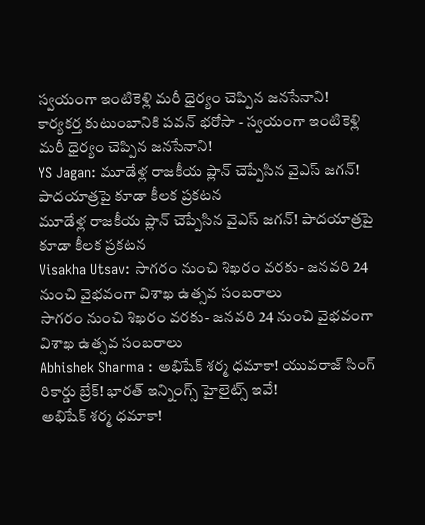స్వయంగా ఇంటికెళ్లి మరీ ధైర్యం చెప్పిన జనసేనాని!
కార్యకర్త కుటుంబానికి పవన్ భరోసా - స్వయంగా ఇంటికెళ్లి మరీ ధైర్యం చెప్పిన జనసేనాని!
YS Jagan: మూడేళ్ల రాజకీయ ప్లాన్ చెప్పేసిన వైఎస్ జగన్! పాదయాత్రపై కూడా కీలక ప్రకటన
మూడేళ్ల రాజకీయ ప్లాన్ చెప్పేసిన వైఎస్ జగన్! పాదయాత్రపై కూడా కీలక ప్రకటన
Visakha Utsav: సాగరం నుంచి శిఖరం వరకు- జనవరి 24 నుంచి వైభవంగా విశాఖ ఉత్సవ సంబరాలు
సాగరం నుంచి శిఖరం వరకు- జనవరి 24 నుంచి వైభవంగా విశాఖ ఉత్సవ సంబరాలు
Abhishek Sharma : అభిషేక్‌ శర్మ ధమాకా! యువరాజ్ సింగ్ రికార్డు బ్రేక్‌! భారత్ ఇన్నింగ్స్‌ హైలైట్స్‌ ఇవే!
అభిషేక్‌ శర్మ ధమాకా!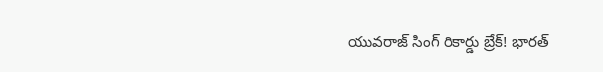యువరాజ్ సింగ్ రికార్డు బ్రేక్‌! భారత్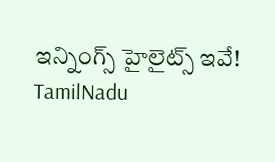ఇన్నింగ్స్‌ హైలైట్స్‌ ఇవే!
TamilNadu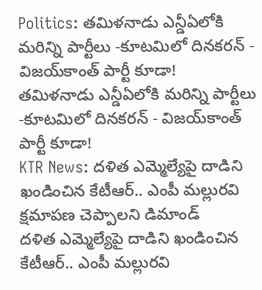Politics: తమిళనాడు ఎన్డీఏలోకి మరిన్ని పార్టీలు -కూటమిలో దినకరన్ - విజయ్‌కాంత్ పార్టీ కూడా!
తమిళనాడు ఎన్డీఏలోకి మరిన్ని పార్టీలు -కూటమిలో దినకరన్ - విజయ్‌కాంత్ పార్టీ కూడా!
KTR News: దళిత ఎమ్మెల్యేపై దాడిని ఖండించిన కేటీఆర్.. ఎంపీ మల్లురవి క్షమాపణ చెప్పాలని డిమాండ్
దళిత ఎమ్మెల్యేపై దాడిని ఖండించిన కేటీఆర్.. ఎంపీ మల్లురవి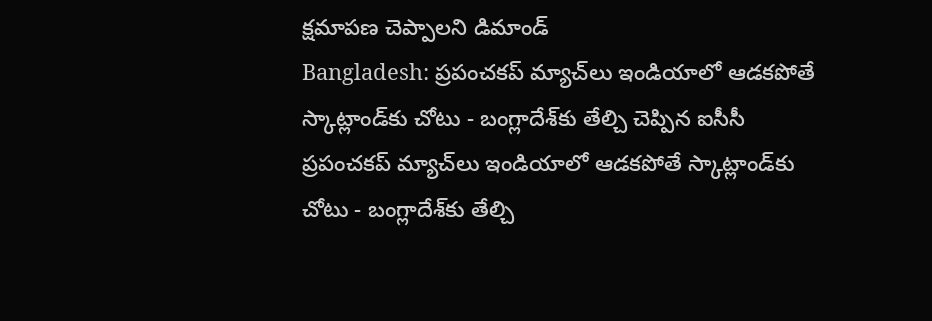క్షమాపణ చెప్పాలని డిమాండ్
Bangladesh: ప్రపంచకప్ మ్యాచ్‌లు ఇండియాలో ఆడకపోతే స్కాట్లాండ్‌కు చోటు - బంగ్లాదేశ్‌కు తేల్చి చెప్పిన ఐసీసీ
ప్రపంచకప్ మ్యాచ్‌లు ఇండియాలో ఆడకపోతే స్కాట్లాండ్‌కు చోటు - బంగ్లాదేశ్‌కు తేల్చి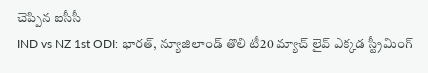చెప్పిన ఐసీసీ
IND vs NZ 1st ODI: భారత్, న్యూజిలాండ్ తొలి టీ20 మ్యాచ్ లైవ్ ఎక్కడ స్ట్రీమింగ్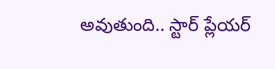అవుతుంది.. స్టార్ ప్లేయర్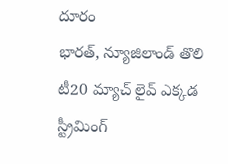దూరం
భారత్, న్యూజిలాండ్ తొలి టీ20 మ్యాచ్ లైవ్ ఎక్కడ స్ట్రీమింగ్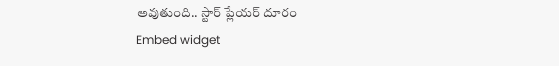అవుతుంది.. స్టార్ ప్లేయర్ దూరం
Embed widget